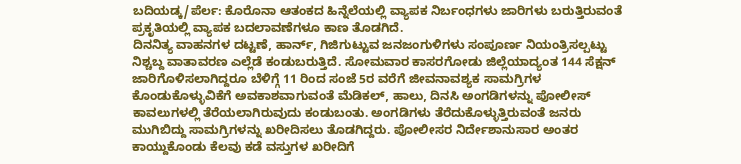ಬದಿಯಡ್ಕ/ಪೆರ್ಲ: ಕೊರೊನಾ ಆತಂಕದ ಹಿನ್ನೆಲೆಯಲ್ಲಿ ವ್ಯಾಪಕ ನಿರ್ಬಂಧಗಳು ಜಾರಿಗಳು ಬರುತ್ತಿರುವಂತೆ ಪ್ರಕೃತಿಯಲ್ಲಿ ವ್ಯಾಪಕ ಬದಲಾವಣೆಗಳೂ ಕಾಣ ತೊಡಗಿದೆ.
ದಿನನಿತ್ಯ ವಾಹನಗಳ ದಟ್ಟಣೆ, ಹಾರ್ನ್, ಗಿಜಿಗುಟ್ಟುವ ಜನಜಂಗುಳಿಗಳು ಸಂಪೂರ್ಣ ನಿಯಂತ್ರಿಸಲ್ಪಟ್ಟು ನಿಶ್ಚಬ್ದ ವಾತಾವರಣ ಎಲ್ಲೆಡೆ ಕಂಡುಬರುತ್ತಿದೆ. ಸೋಮವಾರ ಕಾಸರಗೋಡು ಜಿಲ್ಲೆಯಾದ್ಯಂತ 144 ಸೆಕ್ಷನ್ ಜಾರಿಗೊಳಿಸಲಾಗಿದ್ದರೂ ಬೆಳಿಗ್ಗೆ 11 ರಿಂದ ಸಂಜೆ 5ರ ವರೆಗೆ ಜೀವನಾವಶ್ಯಕ ಸಾಮಗ್ರಿಗಳ ಕೊಂಡುಕೊಳ್ಳುವಿಕೆಗೆ ಅವಕಾಶವಾಗುವಂತೆ ಮೆಡಿಕಲ್, ಹಾಲು, ದಿನಸಿ ಅಂಗಡಿಗಳನ್ನು ಪೋಲೀಸ್ ಕಾವಲುಗಳಲ್ಲಿ ತೆರೆಯಲಾಗಿರುವುದು ಕಂಡುಬಂತು. ಅಂಗಡಿಗಳು ತೆರೆದುಕೊಳ್ಳುತ್ತಿರುವಂತೆ ಜನರು ಮುಗಿಬಿದ್ದು ಸಾಮಗ್ರಿಗಳನ್ನು ಖರೀದಿಸಲು ತೊಡಗಿದ್ದರು. ಪೋಲೀಸರ ನಿರ್ದೇಶಾನುಸಾರ ಅಂತರ ಕಾಯ್ದುಕೊಂಡು ಕೆಲವು ಕಡೆ ವಸ್ತುಗಳ ಖರೀದಿಗೆ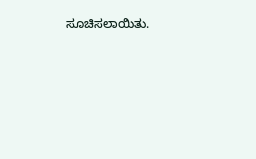ಸೂಚಿಸಲಾಯಿತು.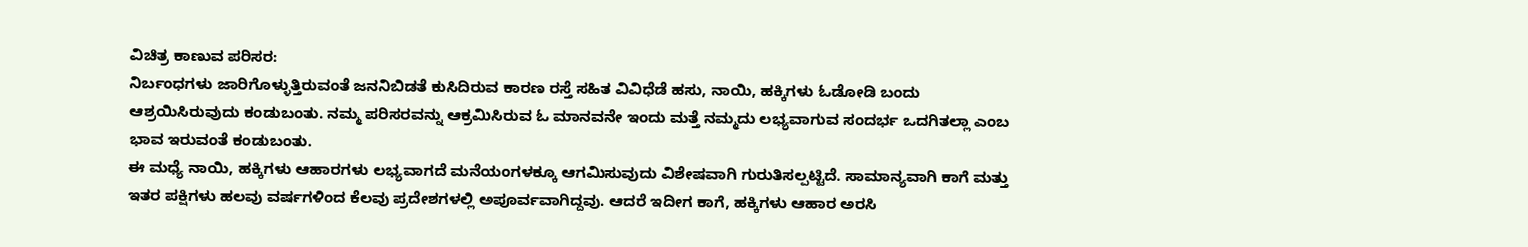ವಿಚಿತ್ರ ಕಾಣುವ ಪರಿಸರ:
ನಿರ್ಬಂಧಗಳು ಜಾರಿಗೊಳ್ಳುತ್ತಿರುವಂತೆ ಜನನಿಬಿಡತೆ ಕುಸಿದಿರುವ ಕಾರಣ ರಸ್ತೆ ಸಹಿತ ವಿವಿಧೆಡೆ ಹಸು, ನಾಯಿ, ಹಕ್ಕಿಗಳು ಓಡೋಡಿ ಬಂದು ಆಶ್ರಯಿಸಿರುವುದು ಕಂಡುಬಂತು. ನಮ್ಮ ಪರಿಸರವನ್ನು ಆಕ್ರಮಿಸಿರುವ ಓ ಮಾನವನೇ ಇಂದು ಮತ್ತೆ ನಮ್ಮದು ಲಭ್ಯವಾಗುವ ಸಂದರ್ಭ ಒದಗಿತಲ್ಲಾ ಎಂಬ ಭಾವ ಇರುವಂತೆ ಕಂಡುಬಂತು.
ಈ ಮಧ್ಯೆ ನಾಯಿ, ಹಕ್ಕಿಗಳು ಆಹಾರಗಳು ಲಭ್ಯವಾಗದೆ ಮನೆಯಂಗಳಕ್ಕೂ ಆಗಮಿಸುವುದು ವಿಶೇಷವಾಗಿ ಗುರುತಿಸಲ್ಪಟ್ಟಿದೆ. ಸಾಮಾನ್ಯವಾಗಿ ಕಾಗೆ ಮತ್ತು ಇತರ ಪಕ್ಷಿಗಳು ಹಲವು ವರ್ಷಗಳಿಂದ ಕೆಲವು ಪ್ರದೇಶಗಳಲ್ಲಿ ಅಪೂರ್ವವಾಗಿದ್ದವು. ಆದರೆ ಇದೀಗ ಕಾಗೆ, ಹಕ್ಕಿಗಳು ಆಹಾರ ಅರಸಿ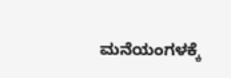ಮನೆಯಂಗಳಕ್ಕೆ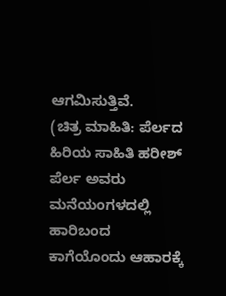ಆಗಮಿಸುತ್ತಿವೆ.
(ಚಿತ್ರ ಮಾಹಿತಿ: ಪೆರ್ಲದ ಹಿರಿಯ ಸಾಹಿತಿ ಹರೀಶ್ ಪೆರ್ಲ ಅವರು ಮನೆಯಂಗಳದಲ್ಲಿ ಹಾರಿಬಂದ ಕಾಗೆಯೊಂದು ಆಹಾರಕ್ಕೆ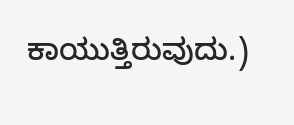ಕಾಯುತ್ತಿರುವುದು.)